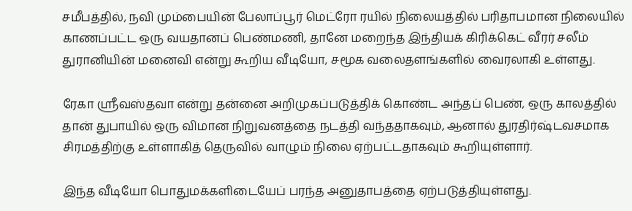சமீபத்தில், நவி மும்பையின் பேலாப்பூர் மெட்ரோ ரயில் நிலையத்தில் பரிதாபமான நிலையில் காணப்பட்ட ஒரு வயதானப் பெண்மணி, தானே மறைந்த இந்தியக் கிரிக்கெட் வீரர் சலீம் துரானியின் மனைவி என்று கூறிய வீடியோ, சமூக வலைதளங்களில் வைரலாகி உள்ளது.

ரேகா ஸ்ரீவஸ்தவா என்று தன்னை அறிமுகப்படுத்திக் கொண்ட அந்தப் பெண், ஒரு காலத்தில் தான் துபாயில் ஒரு விமான நிறுவனத்தை நடத்தி வந்ததாகவும், ஆனால் துரதிர்ஷ்டவசமாக சிரமத்திற்கு உள்ளாகித் தெருவில் வாழும் நிலை ஏற்பட்டதாகவும் கூறியுள்ளார்.

இந்த வீடியோ பொதுமக்களிடையேப் பரந்த அனுதாபத்தை ஏற்படுத்தியுள்ளது.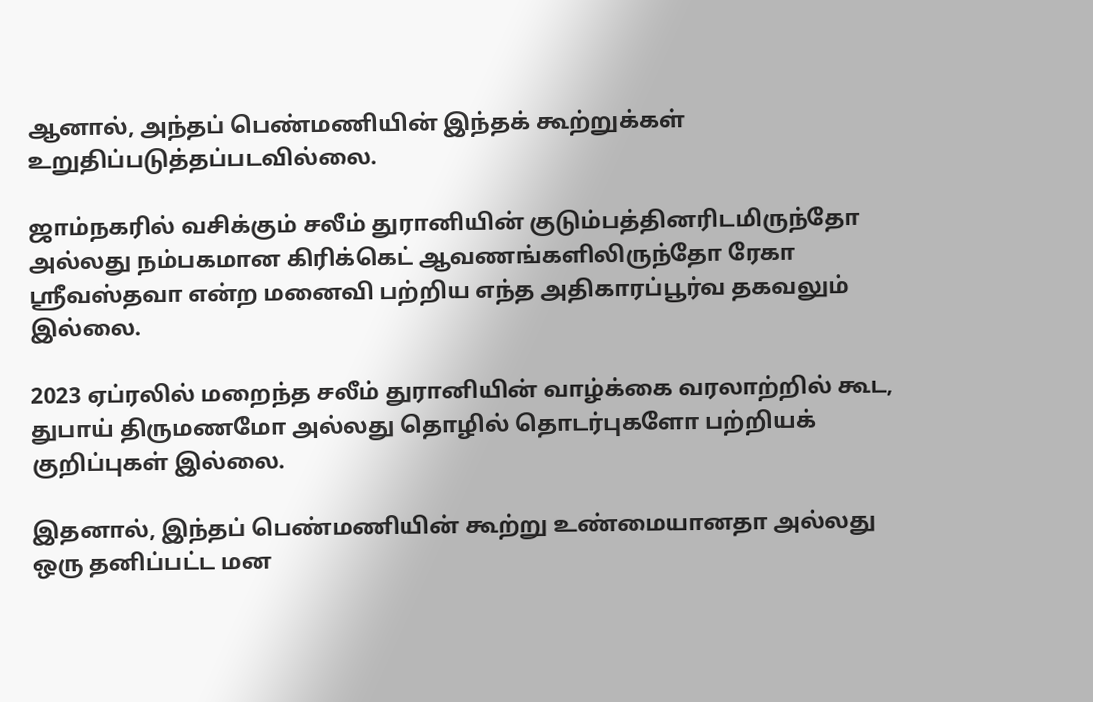ஆனால், அந்தப் பெண்மணியின் இந்தக் கூற்றுக்கள் உறுதிப்படுத்தப்படவில்லை.

ஜாம்நகரில் வசிக்கும் சலீம் துரானியின் குடும்பத்தினரிடமிருந்தோ அல்லது நம்பகமான கிரிக்கெட் ஆவணங்களிலிருந்தோ ரேகா ஸ்ரீவஸ்தவா என்ற மனைவி பற்றிய எந்த அதிகாரப்பூர்வ தகவலும் இல்லை.

2023 ஏப்ரலில் மறைந்த சலீம் துரானியின் வாழ்க்கை வரலாற்றில் கூட, துபாய் திருமணமோ அல்லது தொழில் தொடர்புகளோ பற்றியக் குறிப்புகள் இல்லை.

இதனால், இந்தப் பெண்மணியின் கூற்று உண்மையானதா அல்லது ஒரு தனிப்பட்ட மன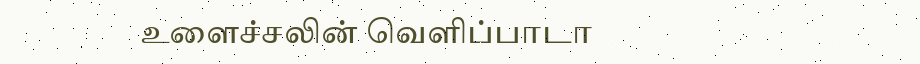உளைச்சலின் வெளிப்பாடா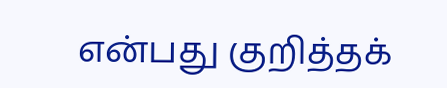என்பது குறித்தக்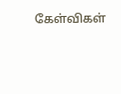கேள்விகள்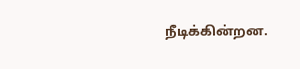நீடிக்கின்றன.